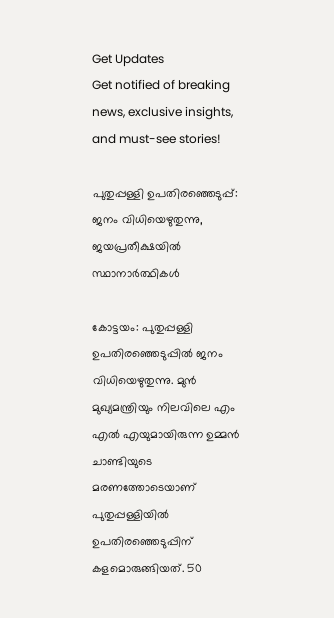Get Updates
Get notified of breaking news, exclusive insights, and must-see stories!

പുതുപ്പള്ളി ഉപതിരഞ്ഞെടുപ്പ്: ജനം വിധിയെഴുതുന്നു, ജയപ്രതീക്ഷയില്‍ സ്ഥാനാര്‍ത്ഥികള്‍

കോട്ടയം: പുതുപ്പള്ളി ഉപതിരഞ്ഞെടുപ്പില്‍ ജനം വിധിയെഴുതുന്നു. മുന്‍ മുഖ്യമന്ത്രിയും നിലവിലെ എം എല്‍ എയുമായിരുന്ന ഉമ്മന്‍ ചാണ്ടിയുടെ മരണത്തോടെയാണ് പുതുപ്പള്ളിയില്‍ ഉപതിരഞ്ഞെടുപ്പിന് കളമൊരുങ്ങിയത്. 50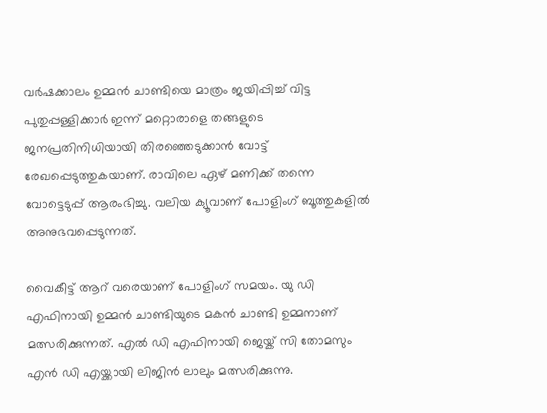വര്‍ഷക്കാലം ഉമ്മന്‍ ചാണ്ടിയെ മാത്രം ജയിപ്പിച്ച് വിട്ട പുതുപ്പള്ളിക്കാര്‍ ഇന്ന് മറ്റൊരാളെ തങ്ങളുടെ ജനപ്രതിനിധിയായി തിരഞ്ഞെടുക്കാന്‍ വോട്ട് രേഖപ്പെടുത്തുകയാണ്. രാവിലെ ഏഴ് മണിക്ക് തന്നെ വോട്ടെടുപ്പ് ആരംഭിച്ചു. വലിയ ക്യൂവാണ് പോളിംഗ് ബൂത്തുകളില്‍ അനുഭവപ്പെടുന്നത്.

വൈകീട്ട് ആറ് വരെയാണ് പോളിംഗ് സമയം. യു ഡി എഫിനായി ഉമ്മന്‍ ചാണ്ടിയുടെ മകന്‍ ചാണ്ടി ഉമ്മനാണ് മത്സരിക്കുന്നത്. എല്‍ ഡി എഫിനായി ജെയ്ക് സി തോമസും എന്‍ ഡി എയ്ക്കായി ലിജിന്‍ ലാലും മത്സരിക്കുന്നു.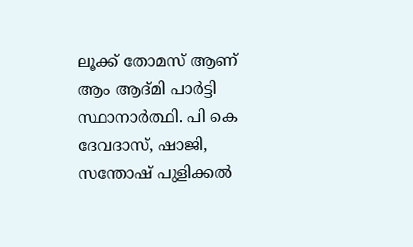ലൂക്ക് തോമസ് ആണ് ആം ആദ്മി പാര്‍ട്ടി സ്ഥാനാര്‍ത്ഥി. പി കെ ദേവദാസ്, ഷാജി, സന്തോഷ് പുളിക്കല്‍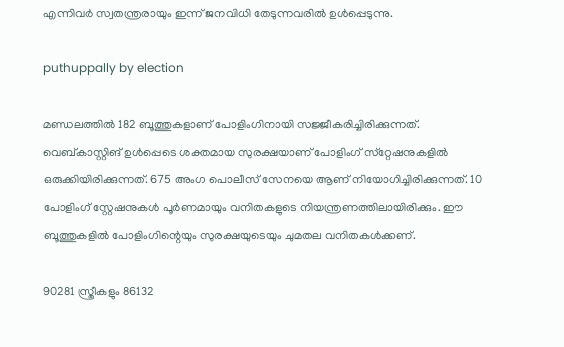എന്നിവര്‍ സ്വതന്ത്രരായും ഇന്ന് ജനവിധി തേടുന്നവരില്‍ ഉള്‍പ്പെടുന്നു.

puthuppally by election

മണ്ഡലത്തില്‍ 182 ബൂത്തുകളാണ് പോളിംഗിനായി സജ്ജീകരിച്ചിരിക്കുന്നത്. വെബ്കാസ്റ്റിങ് ഉള്‍പ്പെടെ ശക്തമായ സുരക്ഷയാണ് പോളിംഗ് സ്‌റ്റേഷനുകളില്‍ ഒരുക്കിയിരിക്കുന്നത്. 675 അംഗ പൊലീസ് സേനയെ ആണ് നിയോഗിച്ചിരിക്കുന്നത്. 10 പോളിംഗ് സ്റ്റേഷനുകള്‍ പൂര്‍ണമായും വനിതകളുടെ നിയന്ത്രണത്തിലായിരിക്കും. ഈ ബൂത്തുകളില്‍ പോളിംഗിന്റെയും സുരക്ഷയുടെയും ചുമതല വനിതകള്‍ക്കണ്.

90281 സ്ത്രീകളും 86132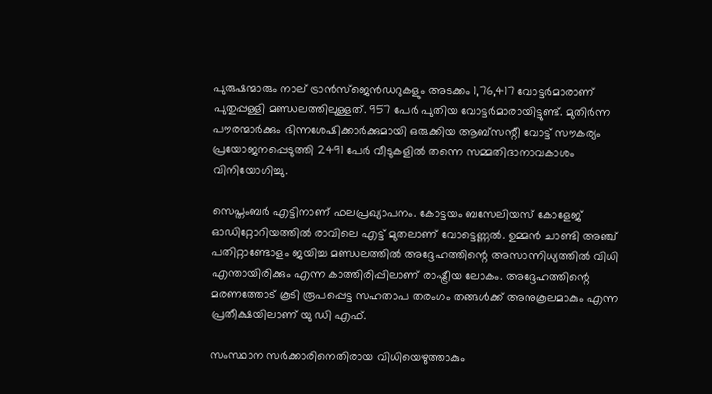പുരുഷന്മാരും നാല് ട്രാന്‍സ്ജെന്‍ഡറുകളും അടക്കം 1,76,417 വോട്ടര്‍മാരാണ് പുതുപ്പള്ളി മണ്ഡലത്തിലുള്ളത്. 957 പേര്‍ പുതിയ വോട്ടര്‍മാരായിട്ടുണ്ട്. മുതിര്‍ന്ന പൗരന്മാര്‍ക്കും ഭിന്നശേഷിക്കാര്‍ക്കുമായി ഒരുക്കിയ ആബ്‌സന്റീ വോട്ട് സൗകര്യം പ്രയോജനപ്പെടുത്തി 2491 പേര്‍ വീടുകളില്‍ തന്നെ സമ്മതിദാനാവകാശം വിനിയോഗിച്ചു.

സെപ്തംബര്‍ എട്ടിനാണ് ഫലപ്രഖ്യാപനം. കോട്ടയം ബസേലിയസ് കോളേജ് ഓഡിറ്റോറിയത്തില്‍ രാവിലെ എട്ട് മുതലാണ് വോട്ടെണ്ണല്‍. ഉമ്മന്‍ ചാണ്ടി അഞ്ച് പതിറ്റാണ്ടോളം ജയിച്ച മണ്ഡലത്തില്‍ അദ്ദേഹത്തിന്റെ അസാന്നിധ്യത്തില്‍ വിധി എന്തായിരിക്കും എന്ന കാത്തിരിപ്പിലാണ് രാഷ്ട്രീയ ലോകം. അദ്ദേഹത്തിന്റെ മരണത്തോട് കൂടി രൂപപ്പെട്ട സഹതാപ തരംഗം തങ്ങള്‍ക്ക് അനുകൂലമാകും എന്ന പ്രതീക്ഷയിലാണ് യു ഡി എഫ്.

സംസ്ഥാന സര്‍ക്കാരിനെതിരായ വിധിയെഴുത്താകും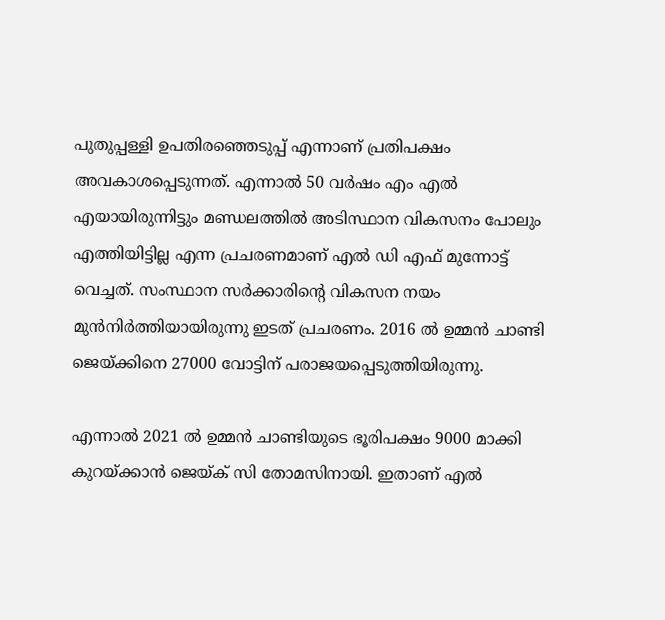പുതുപ്പള്ളി ഉപതിരഞ്ഞെടുപ്പ് എന്നാണ് പ്രതിപക്ഷം അവകാശപ്പെടുന്നത്. എന്നാല്‍ 50 വര്‍ഷം എം എല്‍ എയായിരുന്നിട്ടും മണ്ഡലത്തില്‍ അടിസ്ഥാന വികസനം പോലും എത്തിയിട്ടില്ല എന്ന പ്രചരണമാണ് എല്‍ ഡി എഫ് മുന്നോട്ട് വെച്ചത്. സംസ്ഥാന സര്‍ക്കാരിന്റെ വികസന നയം മുന്‍നിര്‍ത്തിയായിരുന്നു ഇടത് പ്രചരണം. 2016 ല്‍ ഉമ്മന്‍ ചാണ്ടി ജെയ്ക്കിനെ 27000 വോട്ടിന് പരാജയപ്പെടുത്തിയിരുന്നു.

എന്നാല്‍ 2021 ല്‍ ഉമ്മന്‍ ചാണ്ടിയുടെ ഭൂരിപക്ഷം 9000 മാക്കി കുറയ്ക്കാന്‍ ജെയ്ക് സി തോമസിനായി. ഇതാണ് എല്‍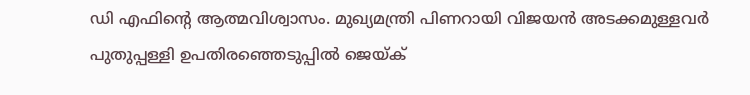ഡി എഫിന്റെ ആത്മവിശ്വാസം. മുഖ്യമന്ത്രി പിണറായി വിജയന്‍ അടക്കമുള്ളവര്‍ പുതുപ്പള്ളി ഉപതിരഞ്ഞെടുപ്പില്‍ ജെയ്ക്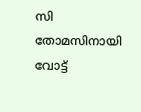സി തോമസിനായി വോട്ട്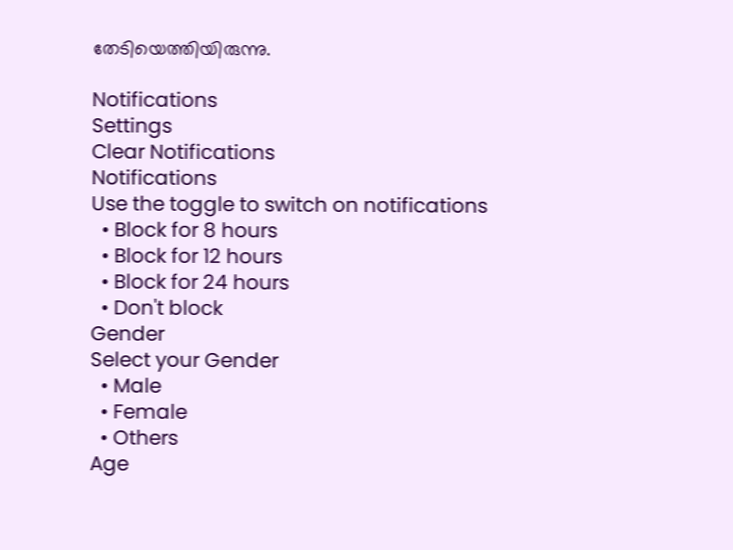തേടിയെത്തിയിരുന്നു.

Notifications
Settings
Clear Notifications
Notifications
Use the toggle to switch on notifications
  • Block for 8 hours
  • Block for 12 hours
  • Block for 24 hours
  • Don't block
Gender
Select your Gender
  • Male
  • Female
  • Others
Age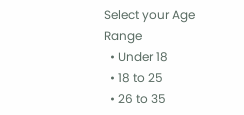Select your Age Range
  • Under 18
  • 18 to 25
  • 26 to 35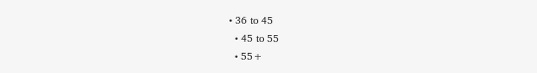• 36 to 45
  • 45 to 55
  • 55+